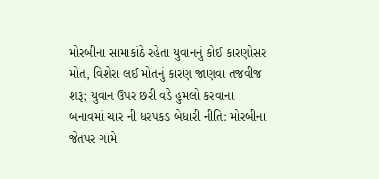મોરબીના સામાકાંઠે રહેતા યુવાનનું કોઈ કારણોસર મોત, વિશેરા લઈ મોતનું કારણ જાણવા તજવીજ શરૂ; યુવાન ઉપર છરી વડે હુમલો કરવાના બનાવમાં ચાર ની ધરપકડ બેધારી નીતિ: મોરબીના જેતપર ગામે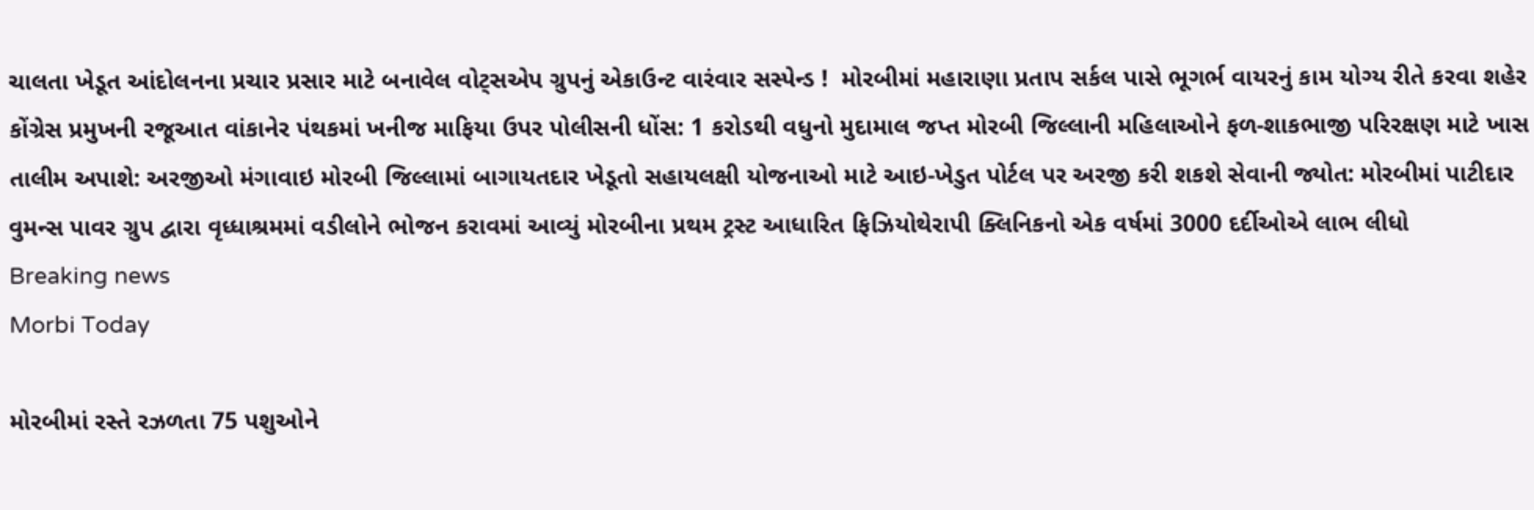ચાલતા ખેડૂત આંદોલનના પ્રચાર પ્રસાર માટે બનાવેલ વોટ્સએપ ગ્રુપનું એકાઉન્ટ વારંવાર સસ્પેન્ડ !  મોરબીમાં મહારાણા પ્રતાપ સર્કલ પાસે ભૂગર્ભ વાયરનું કામ યોગ્ય રીતે કરવા શહેર કોંગ્રેસ પ્રમુખની રજૂઆત વાંકાનેર પંથકમાં ખનીજ માફિયા ઉપર પોલીસની ધોંસ: 1 કરોડથી વધુનો મુદામાલ જપ્ત મોરબી જિલ્લાની મહિલાઓને ફળ-શાકભાજી પરિરક્ષણ માટે ખાસ તાલીમ અપાશે: અરજીઓ મંગાવાઇ મોરબી જિલ્લામાં બાગાયતદાર ખેડૂતો સહાયલક્ષી યોજનાઓ માટે આઇ-ખેડુત પોર્ટલ પર અરજી કરી શકશે સેવાની જ્યોત: મોરબીમાં પાટીદાર વુમન્સ પાવર ગ્રુપ દ્વારા વૃધ્ધાશ્રમમાં વડીલોને ભોજન કરાવમાં આવ્યું મોરબીના પ્રથમ ટ્રસ્ટ આધારિત ફિઝિયોથેરાપી ક્લિનિકનો એક વર્ષમાં 3000 દર્દીઓએ લાભ લીધો
Breaking news
Morbi Today

મોરબીમાં રસ્તે રઝળતા 75 પશુઓને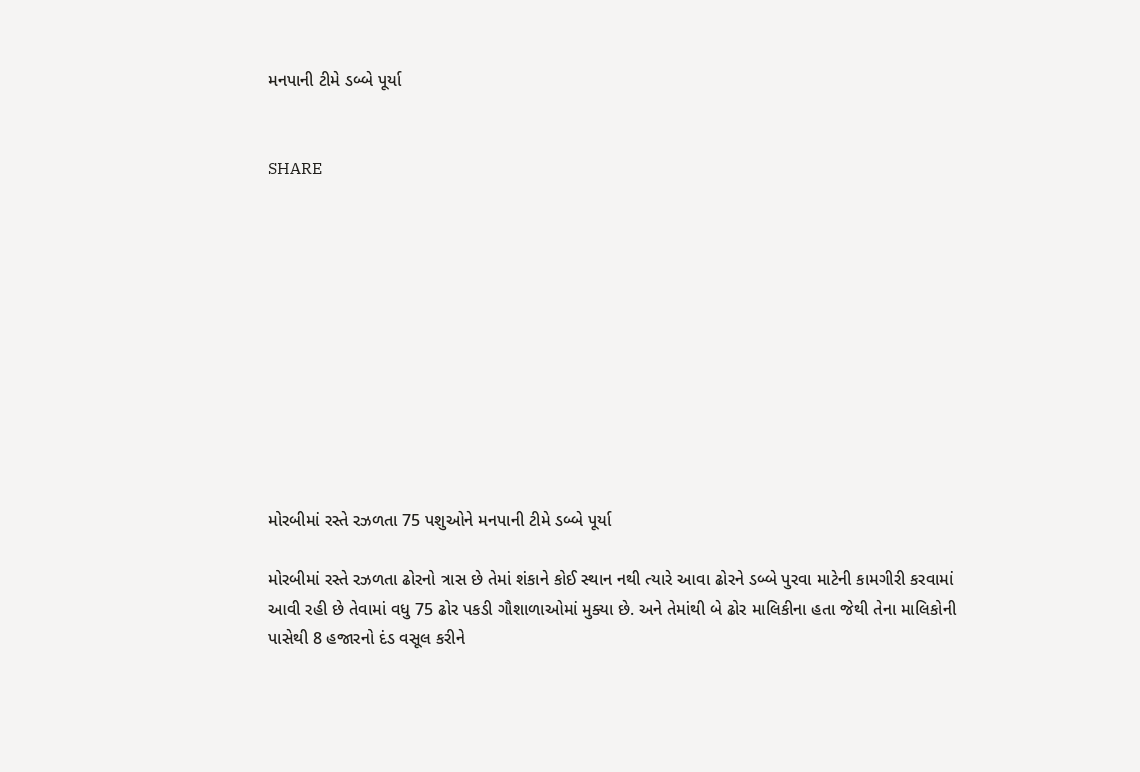મનપાની ટીમે ડબ્બે પૂર્યા


SHARE











મોરબીમાં રસ્તે રઝળતા 75 પશુઓને મનપાની ટીમે ડબ્બે પૂર્યા

મોરબીમાં રસ્તે રઝળતા ઢોરનો ત્રાસ છે તેમાં શંકાને કોઈ સ્થાન નથી ત્યારે આવા ઢોરને ડબ્બે પુરવા માટેની કામગીરી કરવામાં આવી રહી છે તેવામાં વધુ 75 ઢોર પકડી ગૌશાળાઓમાં મુક્યા છે. અને તેમાંથી બે ઢોર માલિકીના હતા જેથી તેના માલિકોની પાસેથી 8 હજારનો દંડ વસૂલ કરીને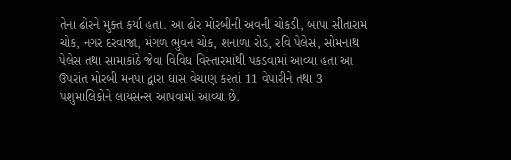તેના ઢોરને મુક્ત કર્યા હતા. આ ઢોર મોરબીની અવની ચોકડી, બાપા સીતારામ ચોક, નગર દરવાજા, મંગળ ભુવન ચોક, શનાળા રોડ, રવિ પેલેસ, સોમનાથ પેલેસ તથા સામાકાંઠે જેવા વિવિધ વિસ્તારમાંથી પકડવામાં આવ્યા હતા આ ઉપરાંત મોરબી મનપા દ્વારા ઘાસ વેચાણ ક૨તાં 11 વેપારીને તથા 3 પશુમાલિકોને લાયસન્સ આપવામાં આવ્યા છે.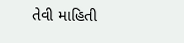તેવી માહિતી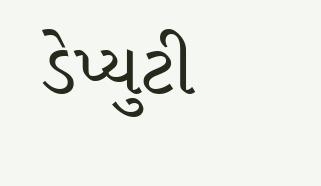ડેપ્યુટી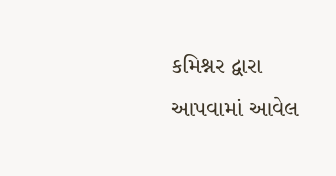કમિશ્નર દ્વારા આપવામાં આવેલ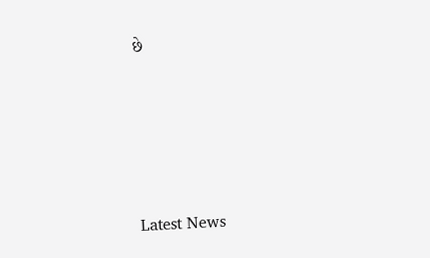છે






Latest News